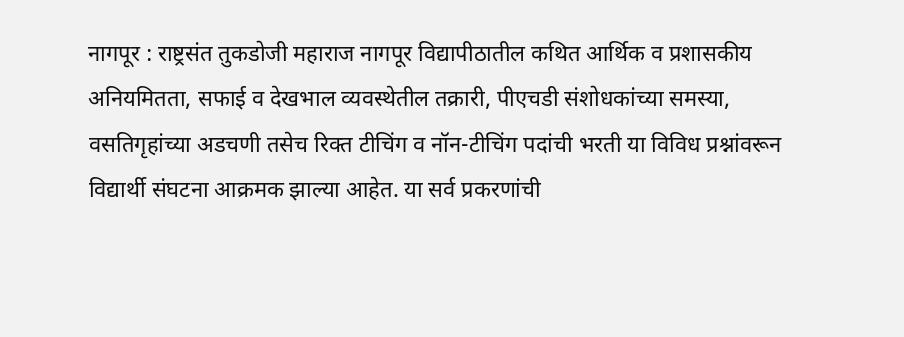नागपूर : राष्ट्रसंत तुकडोजी महाराज नागपूर विद्यापीठातील कथित आर्थिक व प्रशासकीय अनियमितता, सफाई व देखभाल व्यवस्थेतील तक्रारी, पीएचडी संशोधकांच्या समस्या, वसतिगृहांच्या अडचणी तसेच रिक्त टीचिंग व नॉन-टीचिंग पदांची भरती या विविध प्रश्नांवरून विद्यार्थी संघटना आक्रमक झाल्या आहेत. या सर्व प्रकरणांची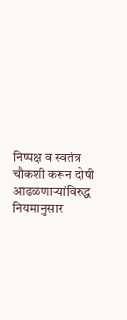निष्पक्ष व स्वतंत्र चौकशी करून दोषी आढळणाऱ्यांविरुद्ध नियमानुसार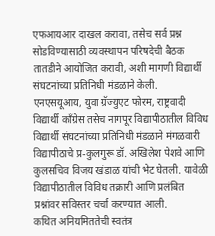एफआयआर दाखल करावा, तसेच सर्व प्रश्न सोडविण्यासाठी व्यवस्थापन परिषदेची बैठक तातडीने आयोजित करावी, अशी मागणी विद्यार्थी संघटनांच्या प्रतिनिधी मंडळाने केली.
एनएसयूआय, युवा ग्रॅज्युएट फोरम, राष्ट्रवादी विद्यार्थी काँग्रेस तसेच नागपूर विद्यापीठातील विविध विद्यार्थी संघटनांच्या प्रतिनिधी मंडळाने मंगळवारी विद्यापीठाचे प्र-कुलगुरू डॉ. अखिलेश पेशवे आणि कुलसचिव विजय खंडाळ यांची भेट घेतली. यावेळी विद्यापीठातील विविध तक्रारी आणि प्रलंबित प्रश्नांवर सविस्तर चर्चा करण्यात आली.
कथित अनियमिततेची स्वतंत्र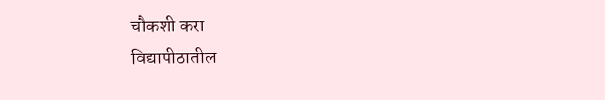चौकशी करा
विद्यापीठातील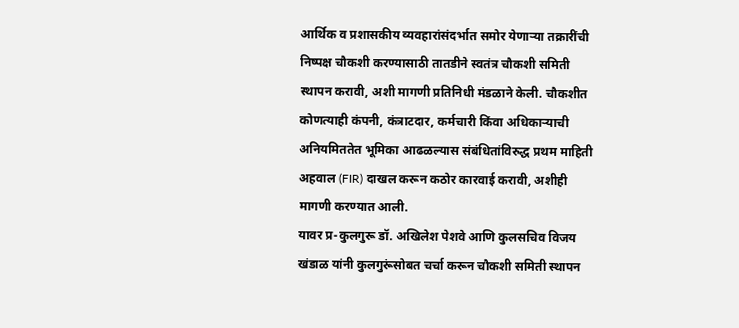आर्थिक व प्रशासकीय व्यवहारांसंदर्भात समोर येणाऱ्या तक्रारींची निष्पक्ष चौकशी करण्यासाठी तातडीने स्वतंत्र चौकशी समिती स्थापन करावी, अशी मागणी प्रतिनिधी मंडळाने केली. चौकशीत कोणत्याही कंपनी, कंत्राटदार, कर्मचारी किंवा अधिकाऱ्याची अनियमिततेत भूमिका आढळल्यास संबंधितांविरुद्ध प्रथम माहिती अहवाल (FIR) दाखल करून कठोर कारवाई करावी, अशीही मागणी करण्यात आली.
यावर प्र-कुलगुरू डॉ. अखिलेश पेशवे आणि कुलसचिव विजय खंडाळ यांनी कुलगुरूंसोबत चर्चा करून चौकशी समिती स्थापन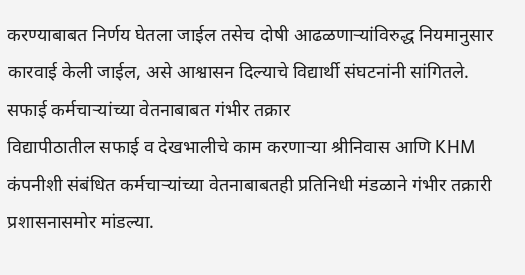करण्याबाबत निर्णय घेतला जाईल तसेच दोषी आढळणाऱ्यांविरुद्ध नियमानुसार कारवाई केली जाईल, असे आश्वासन दिल्याचे विद्यार्थी संघटनांनी सांगितले.
सफाई कर्मचाऱ्यांच्या वेतनाबाबत गंभीर तक्रार
विद्यापीठातील सफाई व देखभालीचे काम करणाऱ्या श्रीनिवास आणि KHM कंपनीशी संबंधित कर्मचाऱ्यांच्या वेतनाबाबतही प्रतिनिधी मंडळाने गंभीर तक्रारी प्रशासनासमोर मांडल्या.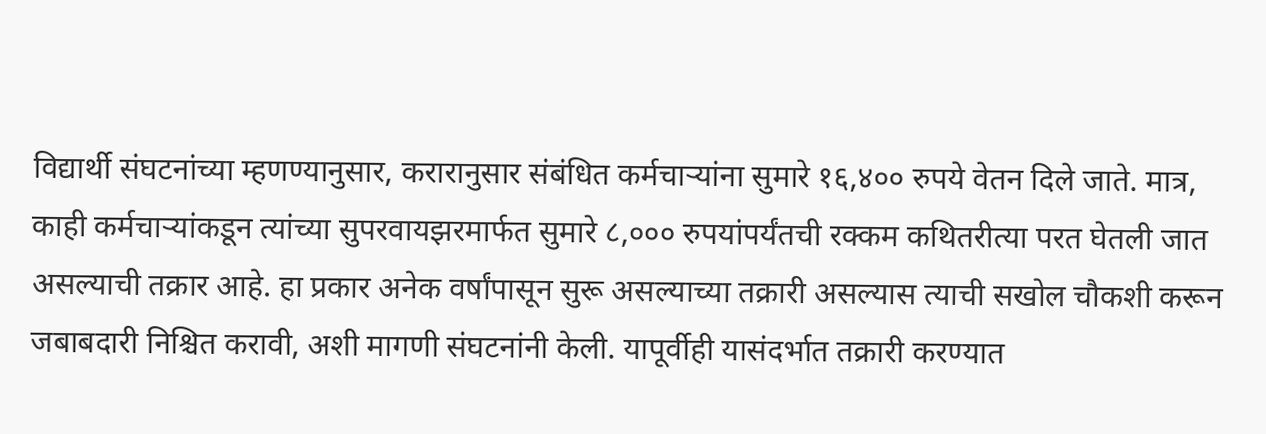विद्यार्थी संघटनांच्या म्हणण्यानुसार, करारानुसार संबंधित कर्मचाऱ्यांना सुमारे १६,४०० रुपये वेतन दिले जाते. मात्र, काही कर्मचाऱ्यांकडून त्यांच्या सुपरवायझरमार्फत सुमारे ८,००० रुपयांपर्यंतची रक्कम कथितरीत्या परत घेतली जात असल्याची तक्रार आहे. हा प्रकार अनेक वर्षांपासून सुरू असल्याच्या तक्रारी असल्यास त्याची सखोल चौकशी करून जबाबदारी निश्चित करावी, अशी मागणी संघटनांनी केली. यापूर्वीही यासंदर्भात तक्रारी करण्यात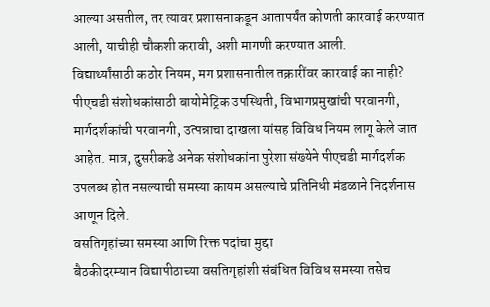आल्या असतील, तर त्यावर प्रशासनाकडून आतापर्यंत कोणती कारवाई करण्यात आली, याचीही चौकशी करावी, अशी मागणी करण्यात आली.
विद्यार्थ्यांसाठी कठोर नियम, मग प्रशासनातील तक्रारींवर कारवाई का नाही?
पीएचडी संशोधकांसाठी बायोमेट्रिक उपस्थिती, विभागप्रमुखांची परवानगी, मार्गदर्शकांची परवानगी, उत्पन्नाचा दाखला यांसह विविध नियम लागू केले जात आहेत. मात्र, दुसरीकडे अनेक संशोधकांना पुरेशा संख्येने पीएचडी मार्गदर्शक उपलब्ध होत नसल्याची समस्या कायम असल्याचे प्रतिनिधी मंडळाने निदर्शनास आणून दिले.
वसतिगृहांच्या समस्या आणि रिक्त पदांचा मुद्दा
बैठकीदरम्यान विद्यापीठाच्या वसतिगृहांशी संबंधित विविध समस्या तसेच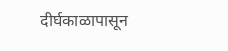दीर्घकाळापासून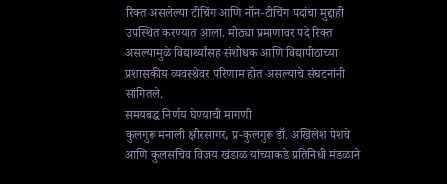रिक्त असलेल्या टीचिंग आणि नॉन-टीचिंग पदांचा मुद्दाही उपस्थित करण्यात आला. मोठ्या प्रमाणावर पदे रिक्त असल्यामुळे विद्यार्थ्यांसह संशोधक आणि विद्यापीठाच्या प्रशासकीय व्यवस्थेवर परिणाम होत असल्याचे संघटनांनी सांगितले.
समयबद्ध निर्णय घेण्याची मागणी
कुलगुरू मनाली क्षीरसागर, प्र-कुलगुरू डॉ. अखिलेश पेशवे आणि कुलसचिव विजय खंडाळ यांच्याकडे प्रतिनिधी मंडळाने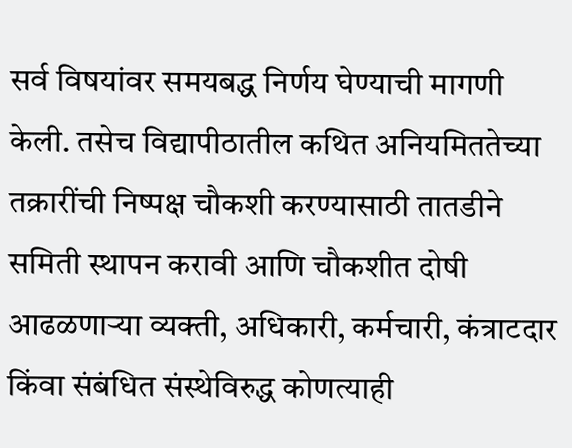सर्व विषयांवर समयबद्ध निर्णय घेण्याची मागणी केली. तसेच विद्यापीठातील कथित अनियमिततेच्या तक्रारींची निष्पक्ष चौकशी करण्यासाठी तातडीने समिती स्थापन करावी आणि चौकशीत दोषी आढळणाऱ्या व्यक्ती, अधिकारी, कर्मचारी, कंत्राटदार किंवा संबंधित संस्थेविरुद्ध कोणत्याही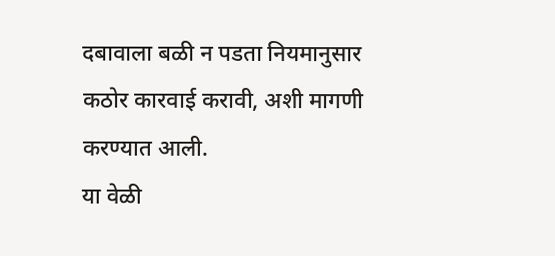दबावाला बळी न पडता नियमानुसार कठोर कारवाई करावी, अशी मागणी करण्यात आली.
या वेळी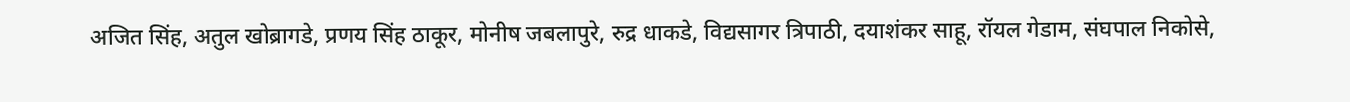अजित सिंह, अतुल खोब्रागडे, प्रणय सिंह ठाकूर, मोनीष जबलापुरे, रुद्र धाकडे, विद्यसागर त्रिपाठी, दयाशंकर साहू, रॉयल गेडाम, संघपाल निकोसे,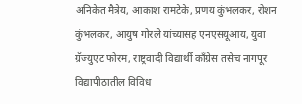अनिकेत मैत्रेय, आकाश रामटेके, प्रणय कुंभलकर, रोशन कुंभलकर, आयुष गोरले यांच्यासह एनएसयूआय, युवा ग्रॅज्युएट फोरम, राष्ट्रवादी विद्यार्थी काँग्रेस तसेच नागपूर विद्यापीठातील विविध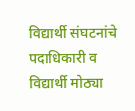विद्यार्थी संघटनांचे पदाधिकारी व विद्यार्थी मोठ्या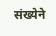संख्येने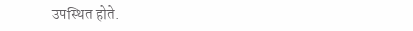उपस्थित होते.